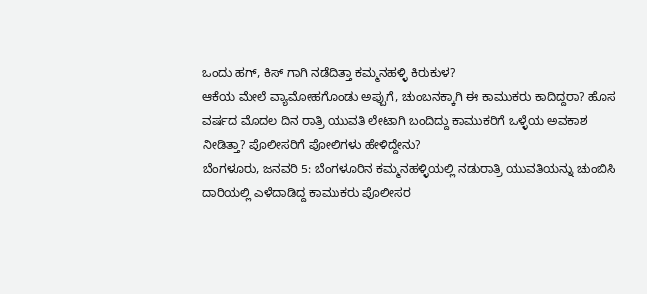ಒಂದು ಹಗ್, ಕಿಸ್ ಗಾಗಿ ನಡೆದಿತ್ತಾ ಕಮ್ಮನಹಳ್ಳಿ ಕಿರುಕುಳ?
ಆಕೆಯ ಮೇಲೆ ವ್ಯಾಮೋಹಗೊಂಡು ಅಪ್ಪುಗೆ, ಚುಂಬನಕ್ಕಾಗಿ ಈ ಕಾಮುಕರು ಕಾದಿದ್ದರಾ? ಹೊಸ ವರ್ಷದ ಮೊದಲ ದಿನ ರಾತ್ರಿ ಯುವತಿ ಲೇಟಾಗಿ ಬಂದಿದ್ದು ಕಾಮುಕರಿಗೆ ಒಳ್ಳೆಯ ಅವಕಾಶ ನೀಡಿತ್ತಾ? ಪೊಲೀಸರಿಗೆ ಪೋಲಿಗಳು ಹೇಳಿದ್ದೇನು?
ಬೆಂಗಳೂರು, ಜನವರಿ 5: ಬೆಂಗಳೂರಿನ ಕಮ್ಮನಹಳ್ಳಿಯಲ್ಲಿ ನಡುರಾತ್ರಿ ಯುವತಿಯನ್ನು ಚುಂಬಿಸಿ ದಾರಿಯಲ್ಲಿ ಎಳೆದಾಡಿದ್ದ ಕಾಮುಕರು ಪೊಲೀಸರ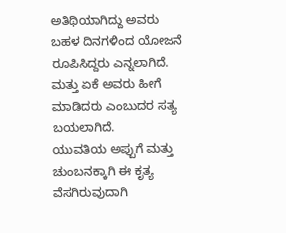ಅತಿಥಿಯಾಗಿದ್ದು ಅವರು ಬಹಳ ದಿನಗಳಿಂದ ಯೋಜನೆ ರೂಪಿಸಿದ್ದರು ಎನ್ನಲಾಗಿದೆ. ಮತ್ತು ಏಕೆ ಅವರು ಹೀಗೆ ಮಾಡಿದರು ಎಂಬುದರ ಸತ್ಯ ಬಯಲಾಗಿದೆ.
ಯುವತಿಯ ಅಪ್ಪುಗೆ ಮತ್ತು ಚುಂಬನಕ್ಕಾಗಿ ಈ ಕೃತ್ಯ ವೆಸಗಿರುವುದಾಗಿ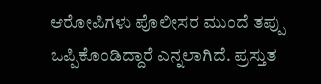ಆರೋಪಿಗಳು ಪೊಲೀಸರ ಮುಂದೆ ತಪ್ಪು ಒಪ್ಪಿಕೊಂಡಿದ್ದಾರೆ ಎನ್ನಲಾಗಿದೆ. ಪ್ರಸ್ತುತ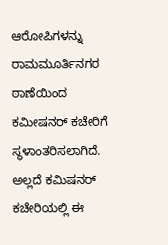ಆರೋಪಿಗಳನ್ನು ರಾಮಮೂರ್ತಿನಗರ ಠಾಣೆಯಿಂದ ಕಮೀಷನರ್ ಕಚೇರಿಗೆ ಸ್ಥಳಾಂತರಿಸಲಾಗಿದೆ. ಅಲ್ಲದೆ ಕಮಿಷನರ್ ಕಚೇರಿಯಲ್ಲಿ ಈ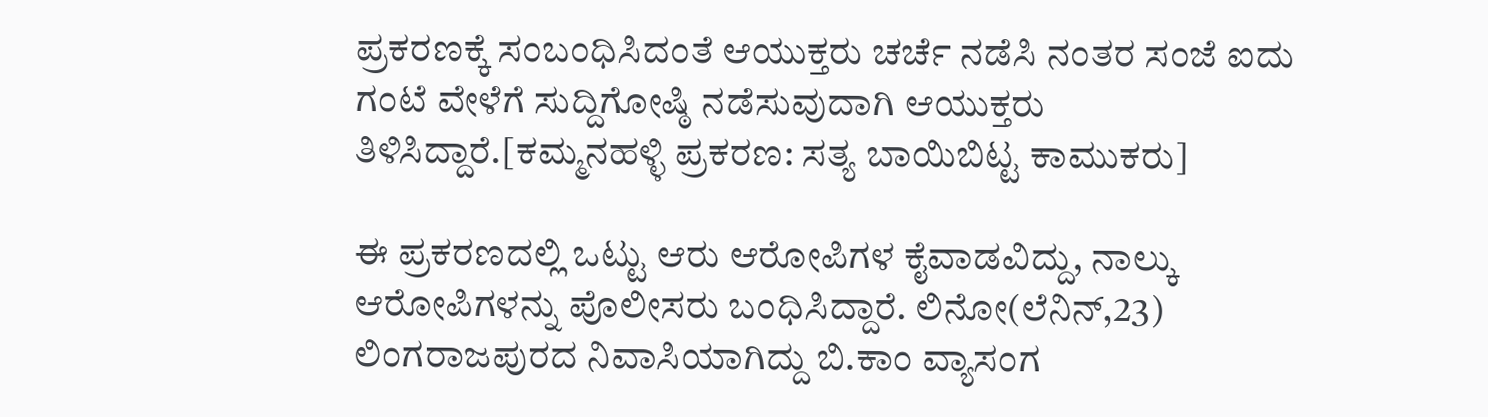ಪ್ರಕರಣಕ್ಕೆ ಸಂಬಂಧಿಸಿದಂತೆ ಆಯುಕ್ತರು ಚರ್ಚೆ ನಡೆಸಿ ನಂತರ ಸಂಜೆ ಐದು ಗಂಟೆ ವೇಳೆಗೆ ಸುದ್ದಿಗೋಷ್ಠಿ ನಡೆಸುವುದಾಗಿ ಆಯುಕ್ತರು ತಿಳಿಸಿದ್ದಾರೆ.[ಕಮ್ಮನಹಳ್ಳಿ ಪ್ರಕರಣ: ಸತ್ಯ ಬಾಯಿಬಿಟ್ಟ ಕಾಮುಕರು]

ಈ ಪ್ರಕರಣದಲ್ಲಿ ಒಟ್ಟು ಆರು ಆರೋಪಿಗಳ ಕೈವಾಡವಿದ್ದು, ನಾಲ್ಕು ಆರೋಪಿಗಳನ್ನು ಪೊಲೀಸರು ಬಂಧಿಸಿದ್ದಾರೆ. ಲಿನೋ(ಲೆನಿನ್,23) ಲಿಂಗರಾಜಪುರದ ನಿವಾಸಿಯಾಗಿದ್ದು ಬಿ.ಕಾಂ ವ್ಯಾಸಂಗ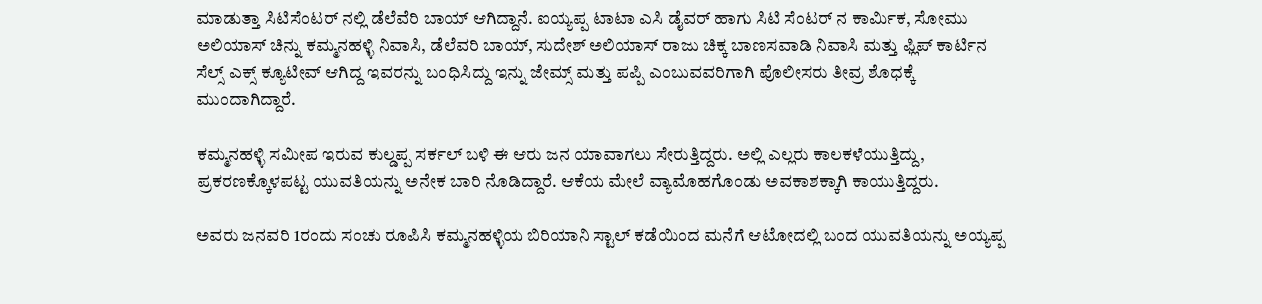ಮಾಡುತ್ತಾ ಸಿಟಿಸೆಂಟರ್ ನಲ್ಲಿ ಡೆಲೆವೆರಿ ಬಾಯ್ ಆಗಿದ್ದಾನೆ. ಐಯ್ಯಪ್ಪ ಟಾಟಾ ಎಸಿ ಡೈವರ್ ಹಾಗು ಸಿಟಿ ಸೆಂಟರ್ ನ ಕಾರ್ಮಿಕ, ಸೋಮು ಅಲಿಯಾಸ್ ಚಿನ್ನು ಕಮ್ಮನಹಳ್ಳಿ ನಿವಾಸಿ, ಡೆಲೆವರಿ ಬಾಯ್, ಸುದೇಶ್ ಅಲಿಯಾಸ್ ರಾಜು ಚಿಕ್ಕ ಬಾಣಸವಾಡಿ ನಿವಾಸಿ ಮತ್ತು ಫ್ಲಿಪ್ ಕಾರ್ಟಿನ ಸೆಲ್ಸ್ ಎಕ್ಸ್ ಕ್ಯೂಟೀವ್ ಆಗಿದ್ದ ಇವರನ್ನು ಬಂಧಿಸಿದ್ದು ಇನ್ನು ಜೇಮ್ಸ್ ಮತ್ತು ಪಪ್ಪಿ ಎಂಬುವವರಿಗಾಗಿ ಪೊಲೀಸರು ತೀವ್ರ ಶೊಧಕ್ಕೆ ಮುಂದಾಗಿದ್ದಾರೆ.

ಕಮ್ಮನಹಳ್ಳಿ ಸಮೀಪ ಇರುವ ಕುಲ್ಡಪ್ಪ ಸರ್ಕಲ್ ಬಳಿ ಈ ಆರು ಜನ ಯಾವಾಗಲು ಸೇರುತ್ತಿದ್ದರು. ಅಲ್ಲಿ ಎಲ್ಲರು ಕಾಲಕಳೆಯುತ್ತಿದ್ದು, ಪ್ರಕರಣಕ್ಕೊಳಪಟ್ಟ ಯುವತಿಯನ್ನು ಅನೇಕ ಬಾರಿ ನೊಡಿದ್ದಾರೆ. ಆಕೆಯ ಮೇಲೆ ವ್ಯಾಮೊಹಗೊಂಡು ಅವಕಾಶಕ್ಕಾಗಿ ಕಾಯುತ್ತಿದ್ದರು.

ಅವರು ಜನವರಿ 1ರಂದು ಸಂಚು ರೂಪಿಸಿ ಕಮ್ಮನಹಳ್ಳಿಯ ಬಿರಿಯಾನಿ ಸ್ಟಾಲ್ ಕಡೆಯಿಂದ ಮನೆಗೆ ಆಟೋದಲ್ಲಿ ಬಂದ ಯುವತಿಯನ್ನು ಅಯ್ಯಪ್ಪ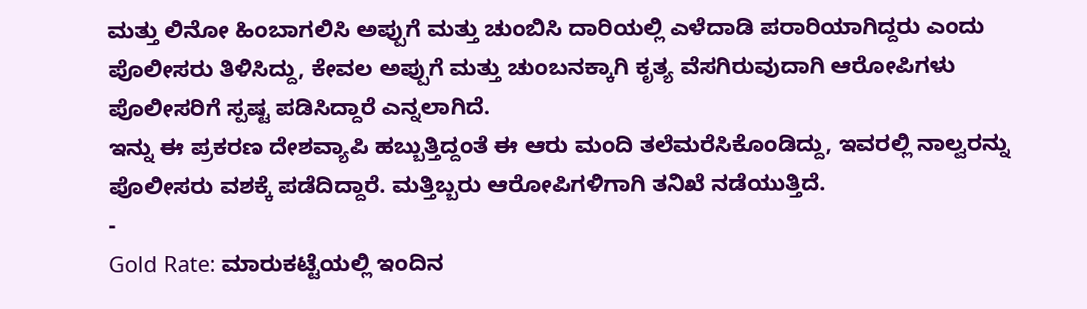ಮತ್ತು ಲಿನೋ ಹಿಂಬಾಗಲಿಸಿ ಅಪ್ಪುಗೆ ಮತ್ತು ಚುಂಬಿಸಿ ದಾರಿಯಲ್ಲಿ ಎಳೆದಾಡಿ ಪರಾರಿಯಾಗಿದ್ದರು ಎಂದು ಪೊಲೀಸರು ತಿಳಿಸಿದ್ದು, ಕೇವಲ ಅಪ್ಪುಗೆ ಮತ್ತು ಚುಂಬನಕ್ಕಾಗಿ ಕೃತ್ಯ ವೆಸಗಿರುವುದಾಗಿ ಆರೋಪಿಗಳು ಪೊಲೀಸರಿಗೆ ಸ್ಪಷ್ಟ ಪಡಿಸಿದ್ದಾರೆ ಎನ್ನಲಾಗಿದೆ.
ಇನ್ನು ಈ ಪ್ರಕರಣ ದೇಶವ್ಯಾಪಿ ಹಬ್ಬುತ್ತಿದ್ದಂತೆ ಈ ಆರು ಮಂದಿ ತಲೆಮರೆಸಿಕೊಂಡಿದ್ದು, ಇವರಲ್ಲಿ ನಾಲ್ವರನ್ನು ಪೊಲೀಸರು ವಶಕ್ಕೆ ಪಡೆದಿದ್ದಾರೆ. ಮತ್ತಿಬ್ಬರು ಆರೋಪಿಗಳಿಗಾಗಿ ತನಿಖೆ ನಡೆಯುತ್ತಿದೆ.
-
Gold Rate: ಮಾರುಕಟ್ಟೆಯಲ್ಲಿ ಇಂದಿನ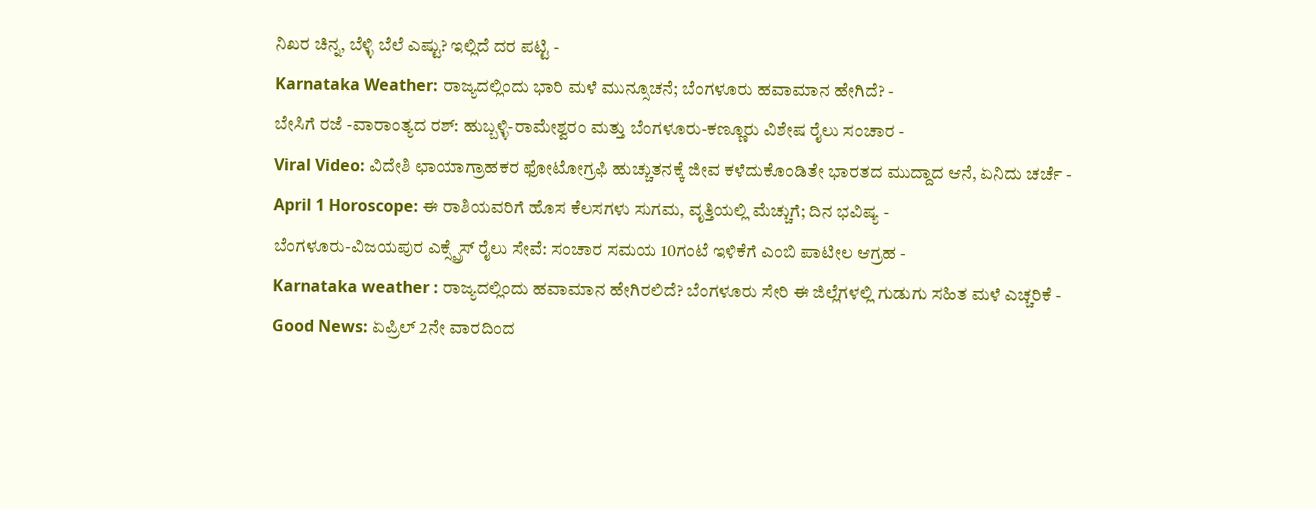ನಿಖರ ಚಿನ್ನ, ಬೆಳ್ಳಿ ಬೆಲೆ ಎಷ್ಟು? ಇಲ್ಲಿದೆ ದರ ಪಟ್ಟಿ -
Karnataka Weather: ರಾಜ್ಯದಲ್ಲಿಂದು ಭಾರಿ ಮಳೆ ಮುನ್ಸೂಚನೆ; ಬೆಂಗಳೂರು ಹವಾಮಾನ ಹೇಗಿದೆ? -
ಬೇಸಿಗೆ ರಜೆ -ವಾರಾಂತ್ಯದ ರಶ್: ಹುಬ್ಬಳ್ಳಿ-ರಾಮೇಶ್ವರಂ ಮತ್ತು ಬೆಂಗಳೂರು-ಕಣ್ಣೂರು ವಿಶೇಷ ರೈಲು ಸಂಚಾರ -
Viral Video: ವಿದೇಶಿ ಛಾಯಾಗ್ರಾಹಕರ ಫೋಟೋಗ್ರಫಿ ಹುಚ್ಚುತನಕ್ಕೆ ಜೀವ ಕಳೆದುಕೊಂಡಿತೇ ಭಾರತದ ಮುದ್ದಾದ ಆನೆ, ಏನಿದು ಚರ್ಚೆ -
April 1 Horoscope: ಈ ರಾಶಿಯವರಿಗೆ ಹೊಸ ಕೆಲಸಗಳು ಸುಗಮ, ವೃತ್ತಿಯಲ್ಲಿ ಮೆಚ್ಚುಗೆ; ದಿನ ಭವಿಷ್ಯ -
ಬೆಂಗಳೂರು-ವಿಜಯಪುರ ಎಕ್ಸ್ಪ್ರೆಸ್ ರೈಲು ಸೇವೆ: ಸಂಚಾರ ಸಮಯ 10ಗಂಟೆ ಇಳಿಕೆಗೆ ಎಂಬಿ ಪಾಟೀಲ ಆಗ್ರಹ -
Karnataka weather : ರಾಜ್ಯದಲ್ಲಿಂದು ಹವಾಮಾನ ಹೇಗಿರಲಿದೆ? ಬೆಂಗಳೂರು ಸೇರಿ ಈ ಜಿಲ್ಲೆಗಳಲ್ಲಿ ಗುಡುಗು ಸಹಿತ ಮಳೆ ಎಚ್ಚರಿಕೆ -
Good News: ಏಪ್ರಿಲ್ 2ನೇ ವಾರದಿಂದ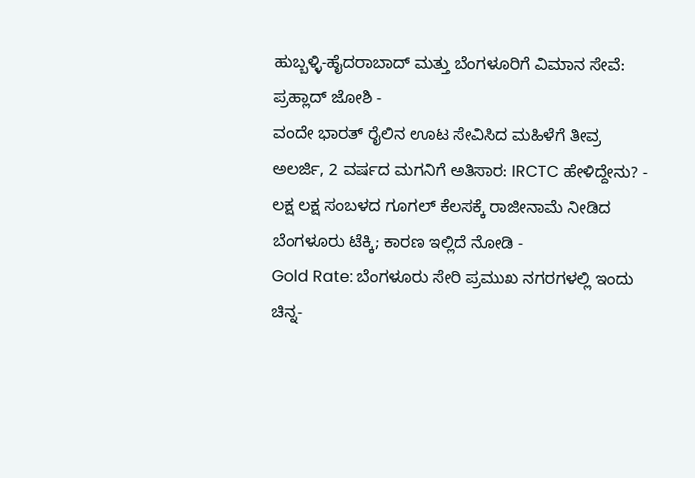ಹುಬ್ಬಳ್ಳಿ-ಹೈದರಾಬಾದ್ ಮತ್ತು ಬೆಂಗಳೂರಿಗೆ ವಿಮಾನ ಸೇವೆ: ಪ್ರಹ್ಲಾದ್ ಜೋಶಿ -
ವಂದೇ ಭಾರತ್ ರೈಲಿನ ಊಟ ಸೇವಿಸಿದ ಮಹಿಳೆಗೆ ತೀವ್ರ ಅಲರ್ಜಿ, 2 ವರ್ಷದ ಮಗನಿಗೆ ಅತಿಸಾರ: IRCTC ಹೇಳಿದ್ದೇನು? -
ಲಕ್ಷ ಲಕ್ಷ ಸಂಬಳದ ಗೂಗಲ್ ಕೆಲಸಕ್ಕೆ ರಾಜೀನಾಮೆ ನೀಡಿದ ಬೆಂಗಳೂರು ಟೆಕ್ಕಿ; ಕಾರಣ ಇಲ್ಲಿದೆ ನೋಡಿ -
Gold Rate: ಬೆಂಗಳೂರು ಸೇರಿ ಪ್ರಮುಖ ನಗರಗಳಲ್ಲಿ ಇಂದು ಚಿನ್ನ-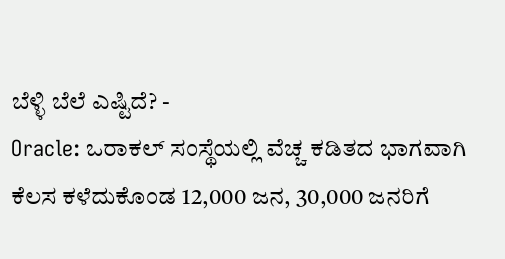ಬೆಳ್ಳಿ ಬೆಲೆ ಎಷ್ಟಿದೆ? -
Oracle: ಒರಾಕಲ್ ಸಂಸ್ಥೆಯಲ್ಲಿ ವೆಚ್ಚ ಕಡಿತದ ಭಾಗವಾಗಿ ಕೆಲಸ ಕಳೆದುಕೊಂಡ 12,000 ಜನ, 30,000 ಜನರಿಗೆ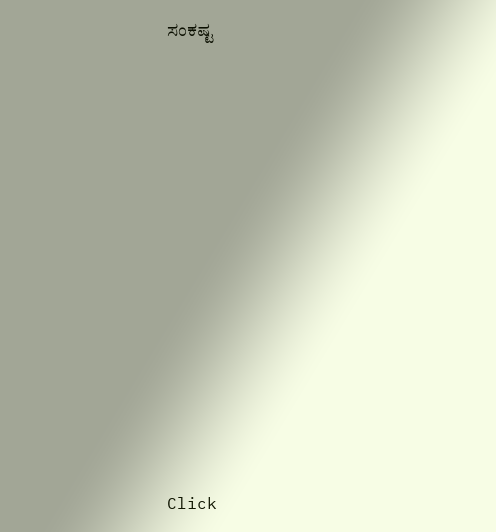ಸಂಕಷ್ಟ












Click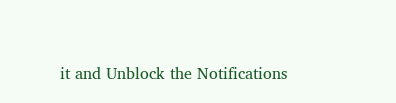it and Unblock the Notifications